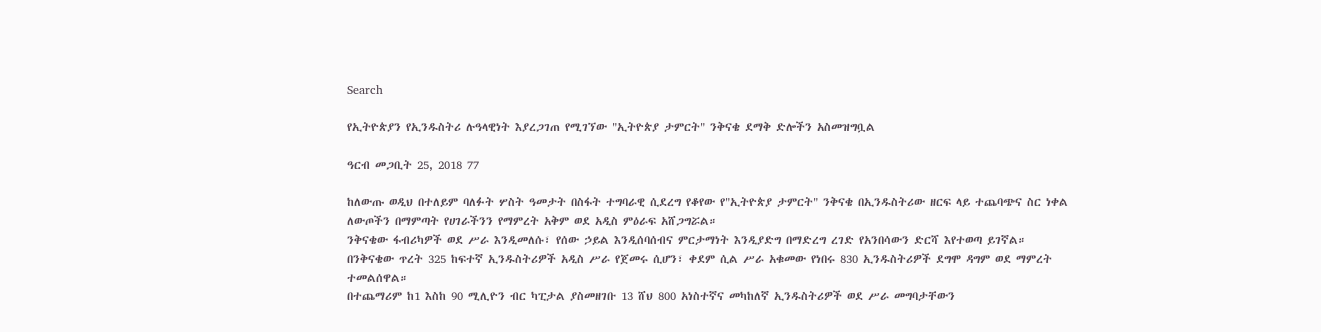Search

የኢትዮጵያን የኢንዱስትሪ ሉዓላዊነት እያረጋገጠ የሚገኘው "ኢትዮጵያ ታምርት" ንቅናቄ ደማቅ ድሎችን አስመዝግቧል

ዓርብ መጋቢት 25, 2018 77

ከለውጡ ወዲህ በተለይም ባለፉት ሦስት ዓመታት በስፋት ተግባራዊ ሲደረግ የቆየው የ"ኢትዮጵያ ታምርት" ንቅናቄ በኢንዱስትሪው ዘርፍ ላይ ተጨባጭና ስር ነቀል ለውጦችን በማምጣት የሀገራችንን የማምረት አቅም ወደ አዲስ ምዕራፍ አሸጋግሯል።
ንቅናቄው ፋብሪካዎች ወደ ሥራ እንዲመለሱ፣ የሰው ኃይል እንዲሰባሰብና ምርታማነት እንዲያድግ በማድረግ ረገድ የአንበሳውን ድርሻ እየተወጣ ይገኛል።
በንቅናቄው ጥረት 325 ከፍተኛ ኢንዱስትሪዎች አዲስ ሥራ የጀመሩ ሲሆን፣ ቀደም ሲል ሥራ አቁመው የነበሩ 830 ኢንዱስትሪዎች ደግሞ ዳግም ወደ ማምረት ተመልሰዋል።
በተጨማሪም ከ1 እስከ 90 ሚሊዮን ብር ካፒታል ያስመዘገቡ 13 ሸህ 800 አነስተኛና መካከለኛ ኢንዱስትሪዎች ወደ ሥራ መግባታቸውን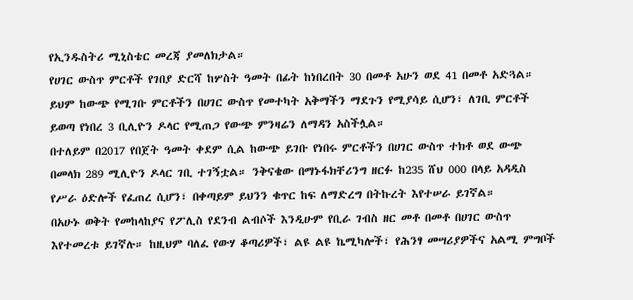የኢንዱስትሪ ሚኒስቴር መረጃ ያመለክታል።
የሀገር ውስጥ ምርቶች የገበያ ድርሻ ከሦስት ዓመት በፊት ከነበረበት 30 በመቶ አሁን ወደ 41 በመቶ አድጓል። ይህም ከውጭ የሚገቡ ምርቶችን በሀገር ውስጥ የመተካት አቅማችን ማደጉን የሚያሳይ ሲሆን፣ ለገቢ ምርቶች ይወጣ የነበረ 3 ቢሊዮን ዶላር የሚጠጋ የውጭ ምንዛሬን ለማዳን አስችሏል።
በተለይም በ2017 የበጀት ዓመት ቀደም ሲል ከውጭ ይገቡ የነበሩ ምርቶችን በሀገር ውስጥ ተክቶ ወደ ውጭ በመላክ 289 ሚሊዮን ዶላር ገቢ ተገኝቷል። ንቅናቄው በማኑፋክቸሪንግ ዘርፉ ከ235 ሸህ 000 በላይ አዳዲስ የሥራ ዕድሎች የፈጠረ ሲሆን፣ በቀጣይም ይህንን ቁጥር ከፍ ለማድረግ በትኩረት እየተሠራ ይገኛል።
በአሁኑ ወቅት የመከላከያና የፖሊስ የደንብ ልብሶች እንዲሁም የቢራ ገብስ ዘር መቶ በመቶ በሀገር ውስጥ እየተመረቱ ይገኛሉ። ከዚህም ባለፈ የውሃ ቆጣሪዎች፣ ልዩ ልዩ ኬሚካሎች፣ የሕንፃ መሣሪያዎችና አልሚ ምግቦች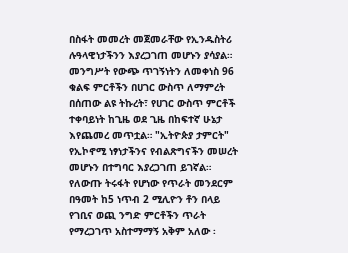በስፋት መመረት መጀመራቸው የኢንዱስትሪ ሉዓላዊነታችንን እያረጋገጠ መሆኑን ያሳያል።
መንግሥት የውጭ ጥገኝነትን ለመቀነስ 96 ቁልፍ ምርቶችን በሀገር ውስጥ ለማምረት በሰጠው ልዩ ትኩረት፣ የሀገር ውስጥ ምርቶች ተቀባይነት ከጊዜ ወደ ጊዜ በከፍተኛ ሁኔታ እየጨመረ መጥቷል። "ኢትዮጵያ ታምርት" የኢኮኖሚ ነፃነታችንና የብልጽግናችን መሠረት መሆኑን በተግባር እያረጋገጠ ይገኛል።
የለውጡ ትሩፋት የሆነው የጥራት መንደርም በዓመት ከ5 ነጥብ 2 ሚሊዮን ቶን በላይ የገቢና ወጪ ንግድ ምርቶችን ጥራት የማረጋገጥ አስተማማኝ አቅም አለው ፡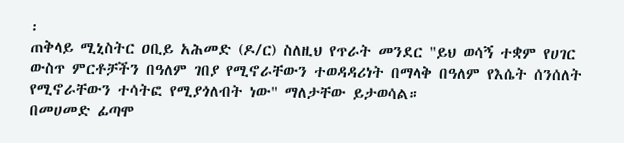፡
ጠቅላይ ሚኒስትር ዐቢይ አሕመድ (ዶ/ር) ስለዚህ የጥራት መንደር "ይህ ወሳኝ ተቋም የሀገር ውስጥ ምርቶቻችን በዓለም ገበያ የሚኖራቸውን ተወዳዳሪነት በማላቅ በዓለም የእሴት ሰንሰለት የሚኖራቸውን ተሳትፎ የሚያጎለብት ነው" ማለታቸው ይታወሳል።
በመሀመድ ፊጣሞ